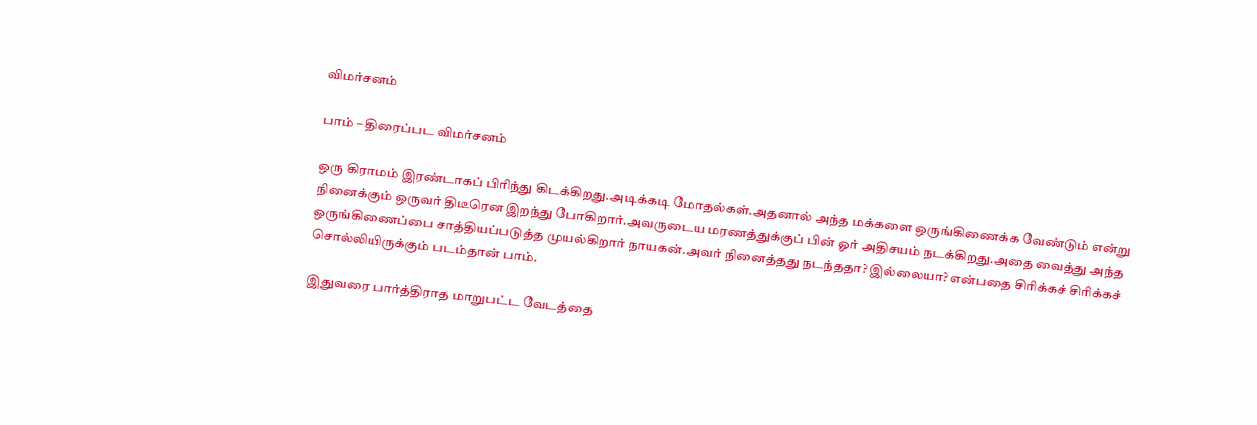விமர்சனம்

பாம் – திரைப்பட விமர்சனம்

ஒரு கிராமம் இரண்டாகப் பிரிந்து கிடக்கிறது.அடிக்கடி மோதல்கள்.அதனால் அந்த மக்களை ஒருங்கிணைக்க வேண்டும் என்று நினைக்கும் ஒருவர் திடீரென இறந்து போகிறார்.அவருடைய மரணத்துக்குப் பின் ஓர் அதிசயம் நடக்கிறது.அதை வைத்து அந்த ஒருங்கிணைப்பை சாத்தியப்படுத்த முயல்கிறார் நாயகன்.அவர் நினைத்தது நடந்ததா? இல்லையா? என்பதை சிரிக்கச் சிரிக்கச் சொல்லியிருக்கும் படம்தான் பாம்.

இதுவரை பார்த்திராத மாறுபட்ட வேடத்தை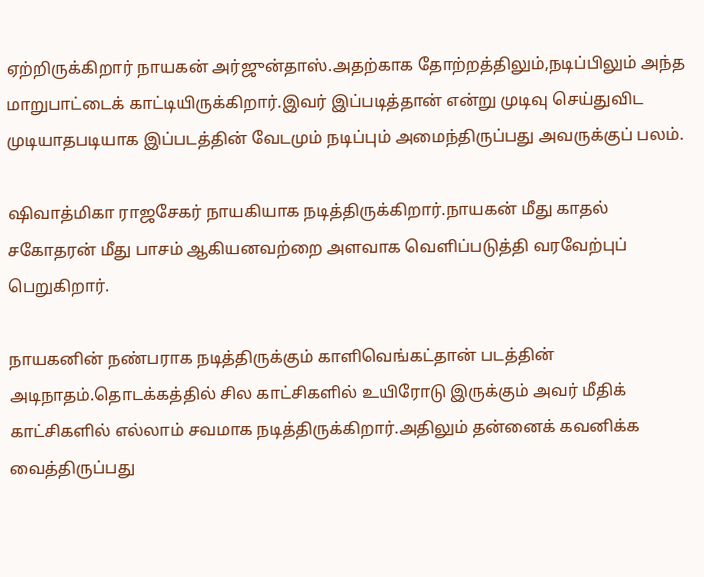ஏற்றிருக்கிறார் நாயகன் அர்ஜுன்தாஸ்.அதற்காக தோற்றத்திலும்,நடிப்பிலும் அந்த மாறுபாட்டைக் காட்டியிருக்கிறார்.இவர் இப்படித்தான் என்று முடிவு செய்துவிட முடியாதபடியாக இப்படத்தின் வேடமும் நடிப்பும் அமைந்திருப்பது அவருக்குப் பலம்.

ஷிவாத்மிகா ராஜசேகர் நாயகியாக நடித்திருக்கிறார்.நாயகன் மீது காதல் சகோதரன் மீது பாசம் ஆகியனவற்றை அளவாக வெளிப்படுத்தி வரவேற்புப் பெறுகிறார்.

நாயகனின் நண்பராக நடித்திருக்கும் காளிவெங்கட்தான் படத்தின் அடிநாதம்.தொடக்கத்தில் சில காட்சிகளில் உயிரோடு இருக்கும் அவர் மீதிக் காட்சிகளில் எல்லாம் சவமாக நடித்திருக்கிறார்.அதிலும் தன்னைக் கவனிக்க வைத்திருப்பது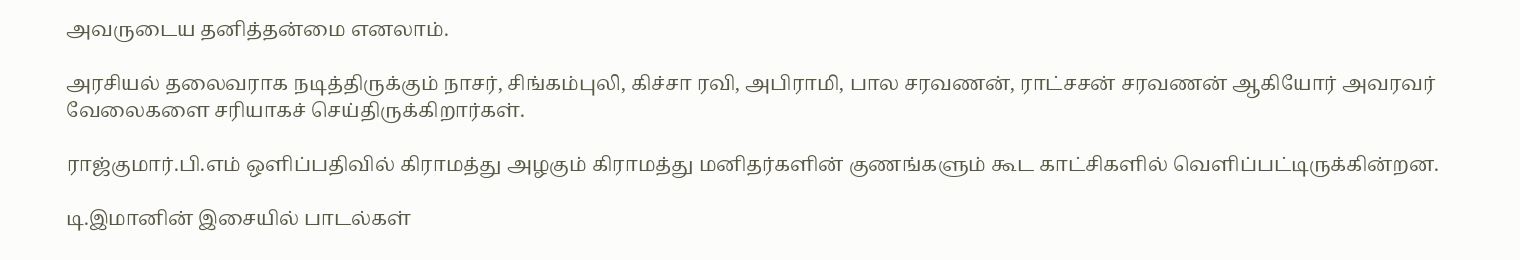அவருடைய தனித்தன்மை எனலாம்.

அரசியல் தலைவராக நடித்திருக்கும் நாசர், சிங்கம்புலி, கிச்சா ரவி, அபிராமி, பால சரவணன், ராட்சசன் சரவணன் ஆகியோர் அவரவர் வேலைகளை சரியாகச் செய்திருக்கிறார்கள்.

ராஜ்குமார்.பி.எம் ஒளிப்பதிவில் கிராமத்து அழகும் கிராமத்து மனிதர்களின் குணங்களும் கூட காட்சிகளில் வெளிப்பட்டிருக்கின்றன.

டி.இமானின் இசையில் பாடல்கள்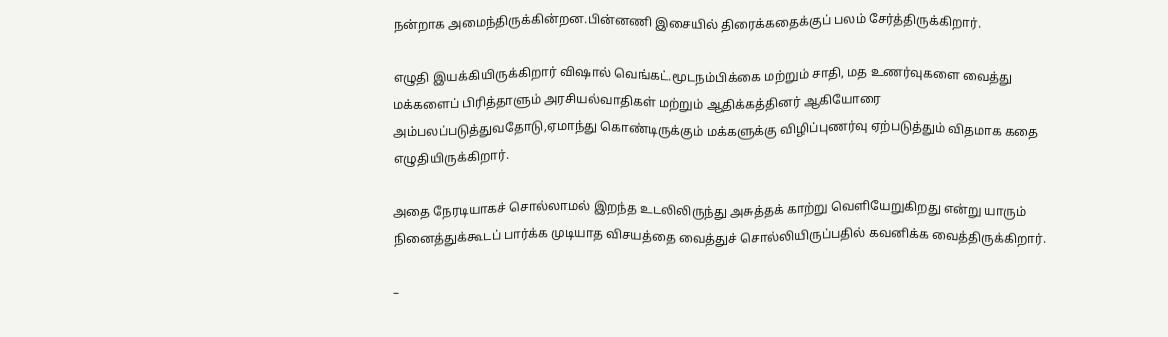நன்றாக அமைந்திருக்கின்றன.பின்னணி இசையில் திரைக்கதைக்குப் பலம் சேர்த்திருக்கிறார்.

எழுதி இயக்கியிருக்கிறார் விஷால் வெங்கட்.மூடநம்பிக்கை மற்றும் சாதி, மத உணர்வுகளை வைத்து மக்களைப் பிரித்தாளும் அரசியல்வாதிகள் மற்றும் ஆதிக்கத்தினர் ஆகியோரை அம்பலப்படுத்துவதோடு,ஏமாந்து கொண்டிருக்கும் மக்களுக்கு விழிப்புணர்வு ஏற்படுத்தும் விதமாக கதை எழுதியிருக்கிறார்.

அதை நேரடியாகச் சொல்லாமல் இறந்த உடலிலிருந்து அசுத்தக் காற்று வெளியேறுகிறது என்று யாரும் நினைத்துக்கூடப் பார்க்க முடியாத விசயத்தை வைத்துச் சொல்லியிருப்பதில் கவனிக்க வைத்திருக்கிறார்.

–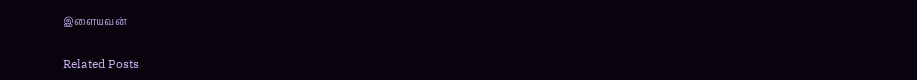இளையவன்

Related Posts